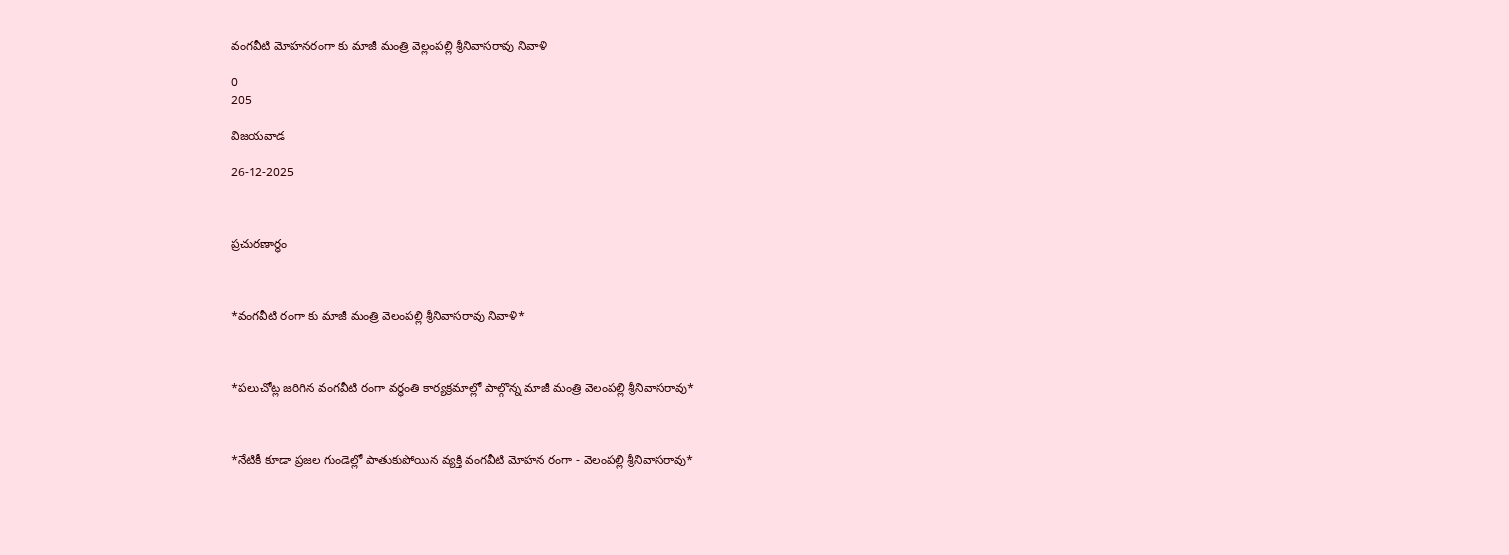వంగవీటి మోహనరంగా కు మాజీ మంత్రి వెల్లంపల్లి శ్రీనివాసరావు నివాళి

0
205

విజయవాడ

26-12-2025



ప్రచురణార్ధం



*వంగవీటి రంగా కు మాజీ మంత్రి వెలంపల్లి శ్రీనివాసరావు నివాళి*



*పలుచోట్ల జరిగిన వంగవీటి రంగా వర్ధంతి కార్యక్రమాల్లో పాల్గొన్న మాజీ మంత్రి వెలంపల్లి శ్రీనివాసరావు*



*నేటికీ కూడా ప్రజల గుండెల్లో పాతుకుపోయిన వ్యక్తి వంగవీటి మోహన రంగా - వెలంపల్లి శ్రీనివాసరావు*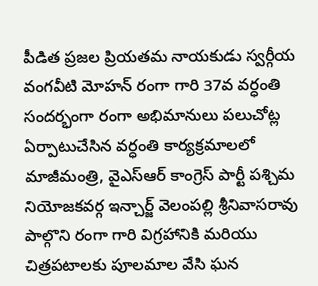పీడిత ప్రజల ప్రియతమ నాయకుడు స్వర్గీయ వంగవీటి మోహన్ రంగా గారి 37వ వర్ధంతి సందర్భంగా రంగా అభిమానులు పలుచోట్ల ఏర్పాటుచేసిన వర్ధంతి కార్యక్రమాలలో మాజీమంత్రి, వైఎస్ఆర్ కాంగ్రెస్ పార్టీ పశ్చిమ నియోజకవర్గ ఇన్చార్జ్ వెలంపల్లి శ్రీనివాసరావు పాల్గొని రంగా గారి విగ్రహానికి మరియు చిత్రపటాలకు పూలమాల వేసి ఘన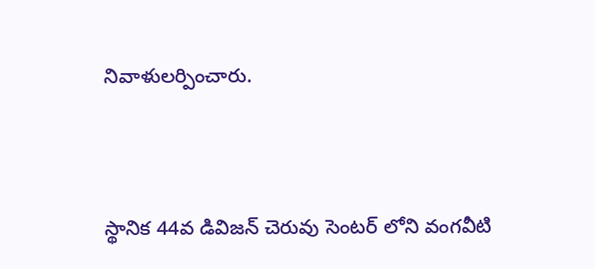నివాళులర్పించారు.



స్థానిక 44వ డివిజన్ చెరువు సెంటర్ లోని వంగవీటి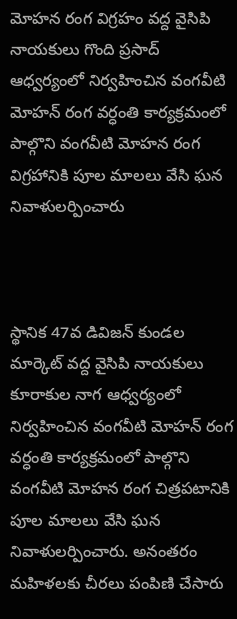మోహన రంగ విగ్రహం వద్ద వైసిపి నాయకులు గొంది ప్రసాద్ ఆధ్వర్యంలో నిర్వహించిన వంగవీటి మోహన్ రంగ వర్ధంతి కార్యక్రమంలో పాల్గొని వంగవీటి మోహన రంగ విగ్రహానికి పూల మాలలు వేసి ఘన నివాళులర్పించారు



స్థానిక 47వ డివిజన్ కుండల మార్కెట్ వద్ద వైసిపి నాయకులు కూరాకుల నాగ ఆధ్వర్యంలో నిర్వహించిన వంగవీటి మోహన్ రంగ వర్ధంతి కార్యక్రమంలో పాల్గొని వంగవీటి మోహన రంగ చిత్రపటానికి పూల మాలలు వేసి ఘన నివాళులర్పించారు. అనంతరం మహిళలకు చీరలు పంపిణి చేసారు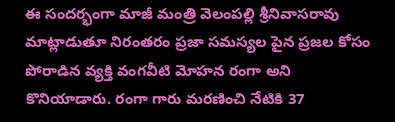ఈ సందర్భంగా మాజీ మంత్రి వెలంపల్లి శ్రీనివాసరావు మాట్లాడుతూ నిరంతరం ప్రజా సమస్యల పైన ప్రజల కోసం పోరాడిన వ్యక్తి వంగవీటి మోహన రంగా అని కొనియాడారు. రంగా గారు మరణించి నేటికి 37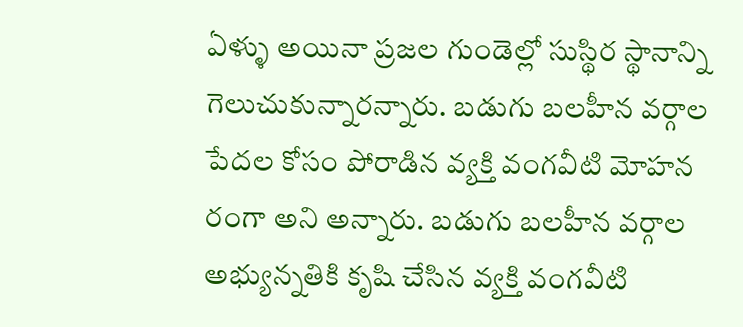ఏళ్ళు అయినా ప్రజల గుండెల్లో సుస్థిర స్థానాన్ని గెలుచుకున్నారన్నారు. బడుగు బలహీన వర్గాల పేదల కోసం పోరాడిన వ్యక్తి వంగవీటి మోహన రంగా అని అన్నారు. బడుగు బలహీన వర్గాల అభ్యున్నతికి కృషి చేసిన వ్యక్తి వంగవీటి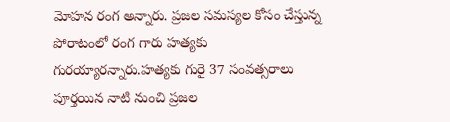మోహన రంగ అన్నారు. ప్రజల సమస్యల కోసం చేస్తున్న పోరాటంలో రంగ గారు హత్యకు గురయ్యారన్నారు.హత్యకు గురై 37 సంవత్సరాలు పూర్తయిన నాటి నుంచి ప్రజల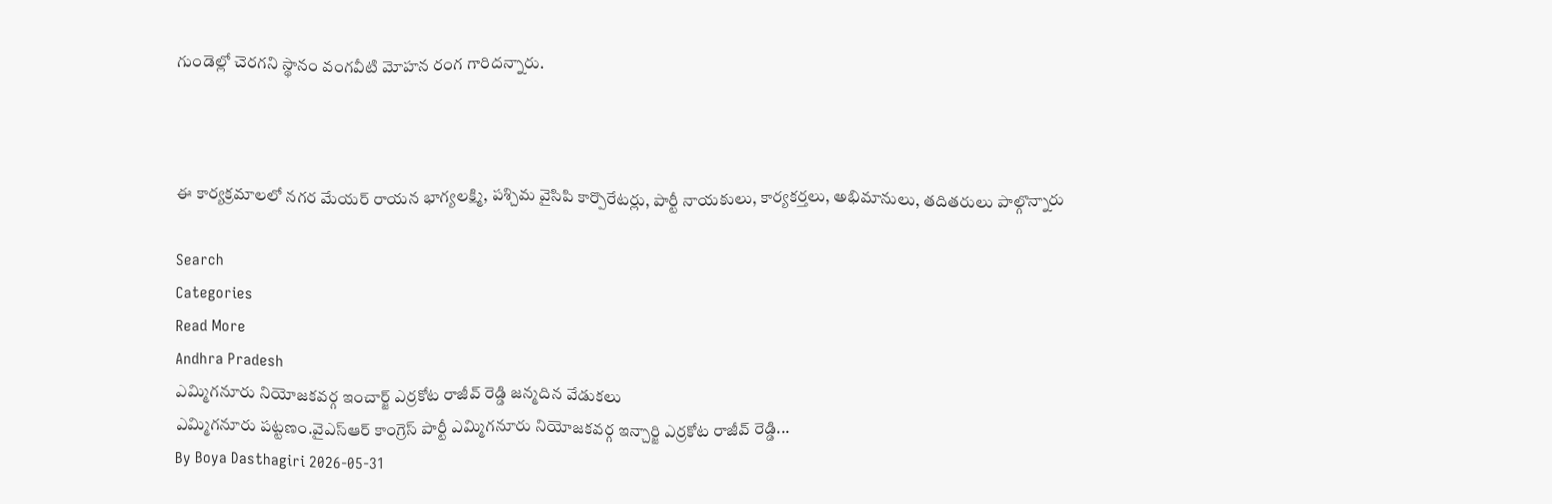గుండెల్లో చెరగని స్థానం వంగవీటి మోహన రంగ గారిదన్నారు.



ఈ కార్యక్రమాలలో నగర మేయర్ రాయన భాగ్యలక్ష్మి, పశ్చిమ వైసిపి కార్పొరేటర్లు, పార్టీ నాయకులు, కార్యకర్తలు, అభిమానులు, తదితరులు పాల్గొన్నారు

Search
Categories
Read More
Andhra Pradesh
ఎమ్మిగనూరు నియోజకవర్గ ఇంచార్జ్ ఎర్రకోట రాజీవ్ రెడ్డి జన్మదిన వేడుకలు
ఎమ్మిగనూరు పట్టణం.వైఎస్ఆర్ కాంగ్రెస్ పార్టీ ఎమ్మిగనూరు నియోజకవర్గ ఇన్చార్జి ఎర్రకోట రాజీవ్ రెడ్డి...
By Boya Dasthagiri 2026-05-31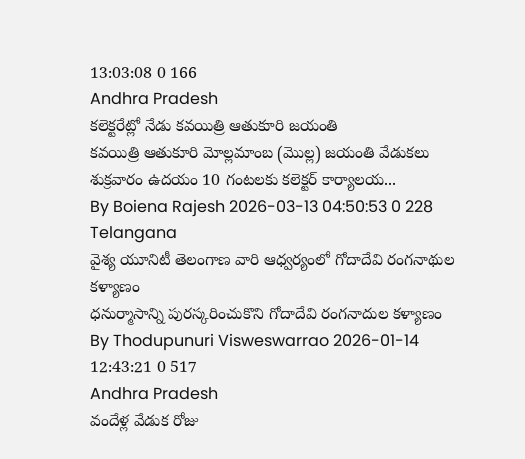13:03:08 0 166
Andhra Pradesh
కలెక్టరేట్లో నేడు కవయిత్రి ఆతుకూరి జయంతి
కవయిత్రి ఆతుకూరి మోల్లమాంబ (మొల్ల) జయంతి వేడుకలు శుక్రవారం ఉదయం 10 గంటలకు కలెక్టర్ కార్యాలయ...
By Boiena Rajesh 2026-03-13 04:50:53 0 228
Telangana
వైశ్య యూనిటీ తెలంగాణ వారి ఆధ్వర్యంలో గోదాదేవి రంగనాథుల కళ్యాణం
ధనుర్మాసాన్ని పురస్కరించుకొని గోదాదేవి రంగనాదుల కళ్యాణం
By Thodupunuri Visweswarrao 2026-01-14 12:43:21 0 517
Andhra Pradesh
వందేళ్ల వేడుక రోజు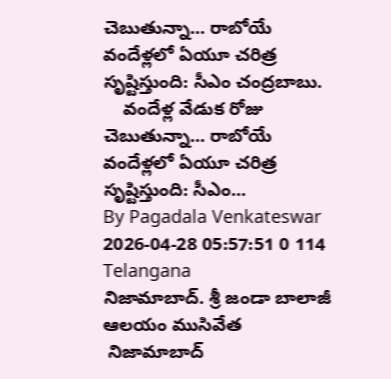చెబుతున్నా... రాబోయే వందేళ్లలో ఏయూ చరిత్ర సృష్టిస్తుంది: సీఎం చంద్రబాబు.
    వందేళ్ల వేడుక రోజు చెబుతున్నా... రాబోయే వందేళ్లలో ఏయూ చరిత్ర సృష్టిస్తుంది: సీఎం...
By Pagadala Venkateswar 2026-04-28 05:57:51 0 114
Telangana
నిజామాబాద్. శ్రీ జండా బాలాజీ ఆలయం ముసివేత
 నిజామాబాద్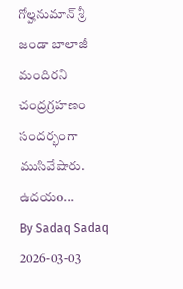గోల్హనుమాన్ శ్రీ జండా బాలాజీ మందిరని చంద్రగ్రహణం సందర్భంగా ముసివేషారు. ఉదయo...
By Sadaq Sadaq 2026-03-03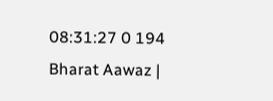08:31:27 0 194
Bharat Aawaz |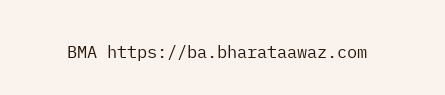BMA https://ba.bharataawaz.com